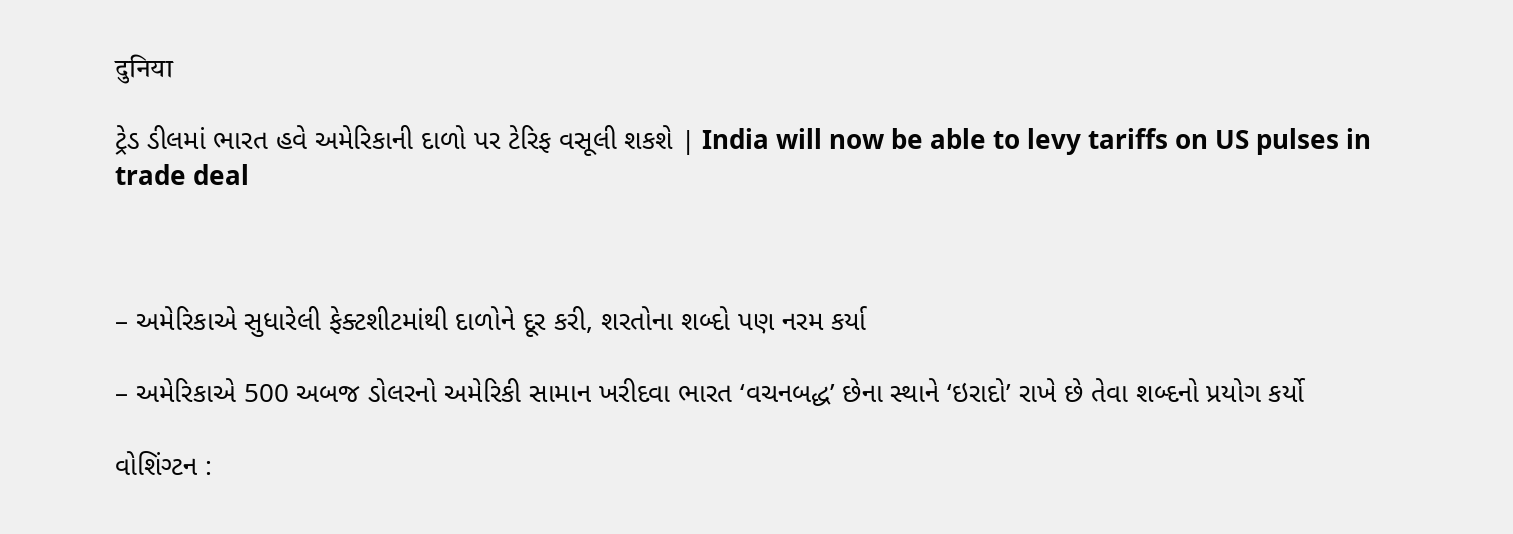दुनिया

ટ્રેડ ડીલમાં ભારત હવે અમેરિકાની દાળો પર ટેરિફ વસૂલી શકશે | India will now be able to levy tariffs on US pulses in trade deal



– અમેરિકાએ સુધારેલી ફેક્ટશીટમાંથી દાળોને દૂર કરી, શરતોના શબ્દો પણ નરમ કર્યા

– અમેરિકાએ 500 અબજ ડોલરનો અમેરિકી સામાન ખરીદવા ભારત ‘વચનબદ્ધ’ છેના સ્થાને ‘ઇરાદો’ રાખે છે તેવા શબ્દનો પ્રયોગ કર્યો

વોશિંગ્ટન :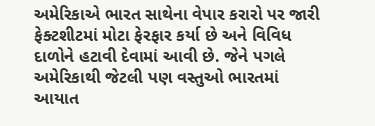અમેરિકાએ ભારત સાથેના વેપાર કરારો પર જારી ફેક્ટશીટમાં મોટા ફેરફાર કર્યા છે અને વિવિધ દાળોને હટાવી દેવામાં આવી છે. જેને પગલે અમેરિકાથી જેટલી પણ વસ્તુઓ ભારતમાં આયાત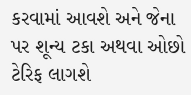કરવામાં આવશે અને જેના પર શૂન્ય ટકા અથવા ઓછો ટેરિફ લાગશે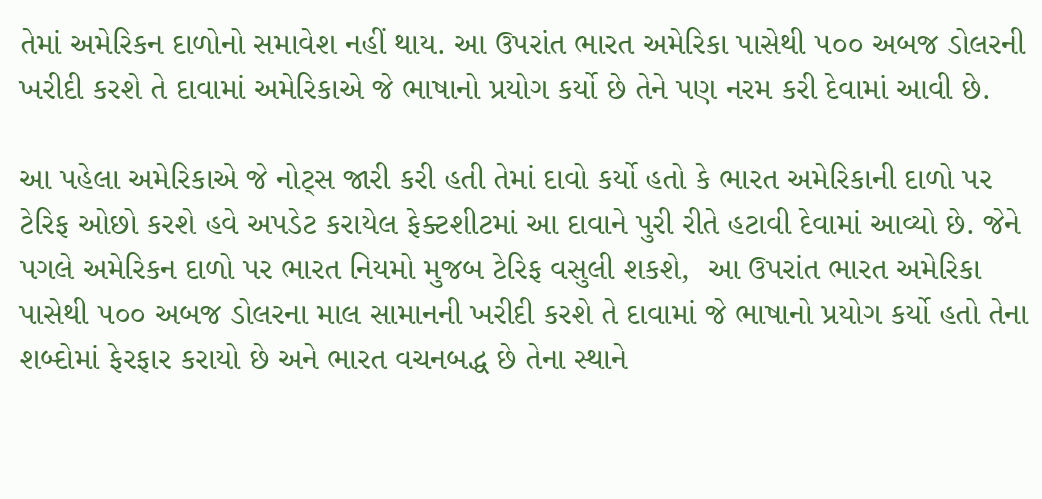તેમાં અમેરિકન દાળોનો સમાવેશ નહીં થાય. આ ઉપરાંત ભારત અમેરિકા પાસેથી ૫૦૦ અબજ ડોલરની ખરીદી કરશે તે દાવામાં અમેરિકાએ જે ભાષાનો પ્રયોગ કર્યો છે તેને પણ નરમ કરી દેવામાં આવી છે.

આ પહેલા અમેરિકાએ જે નોટ્સ જારી કરી હતી તેમાં દાવો કર્યો હતો કે ભારત અમેરિકાની દાળો પર ટેરિફ ઓછો કરશે હવે અપડેટ કરાયેલ ફેક્ટશીટમાં આ દાવાને પુરી રીતે હટાવી દેવામાં આવ્યો છે. જેને પગલે અમેરિકન દાળો પર ભારત નિયમો મુજબ ટેરિફ વસુલી શકશે,  આ ઉપરાંત ભારત અમેરિકા પાસેથી ૫૦૦ અબજ ડોલરના માલ સામાનની ખરીદી કરશે તે દાવામાં જે ભાષાનો પ્રયોગ કર્યો હતો તેના શબ્દોમાં ફેરફાર કરાયો છે અને ભારત વચનબદ્ધ છે તેના સ્થાને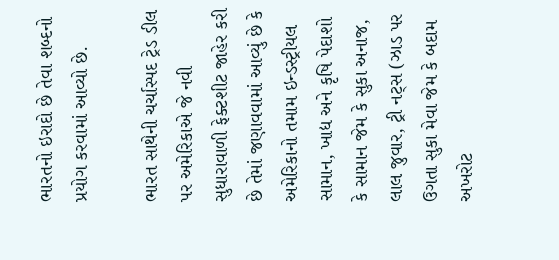ભારતનો ઇરાદો છે તેવા શબ્દનો પ્રયોગ કરવામાં આવ્યો છે.

ભારત સાથેની ચર્ચાસ્પદ ટ્રેડ ડીલ પર અમેરિકાએ જે નવી સુધારાવાળી ફેક્ટશીટ જાહેર કરી છે તેમાં જણાવવામાં આવ્યું છે કે અમેરિકાનો તમામ ઇન્ડસ્ટ્રીયલ સામાન, ખાદ્ય અને કૃષિ પેદાશો કે સામાન જેમ કે સુકા અનાજ, લાલ જુવાર, ટ્રી નટ્સ (ઝાડ પર ઉગતા સુકા મેવા જેમ કે બદામ અખરોટ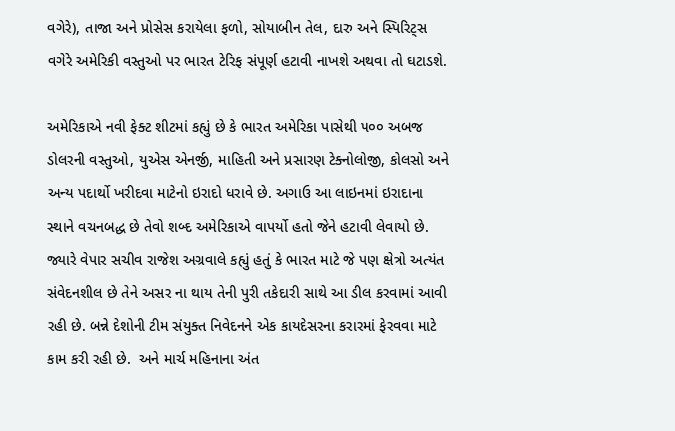વગેરે), તાજા અને પ્રોસેસ કરાયેલા ફળો, સોયાબીન તેલ, દારુ અને સ્પિરિટ્સ વગેરે અમેરિકી વસ્તુઓ પર ભારત ટેરિફ સંપૂર્ણ હટાવી નાખશે અથવા તો ઘટાડશે.

અમેરિકાએ નવી ફેક્ટ શીટમાં કહ્યું છે કે ભારત અમેરિકા પાસેથી ૫૦૦ અબજ ડોલરની વસ્તુઓ, યુએસ એનર્જી, માહિતી અને પ્રસારણ ટેક્નોલોજી, કોલસો અને અન્ય પદાર્થો ખરીદવા માટેનો ઇરાદો ધરાવે છે. અગાઉ આ લાઇનમાં ઇરાદાના સ્થાને વચનબદ્ધ છે તેવો શબ્દ અમેરિકાએ વાપર્યો હતો જેને હટાવી લેવાયો છે.  જ્યારે વેપાર સચીવ રાજેશ અગ્રવાલે કહ્યું હતું કે ભારત માટે જે પણ ક્ષેત્રો અત્યંત સંવેદનશીલ છે તેને અસર ના થાય તેની પુરી તકેદારી સાથે આ ડીલ કરવામાં આવી રહી છે. બન્ને દેશોની ટીમ સંયુક્ત નિવેદનને એક કાયદેસરના કરારમાં ફેરવવા માટે કામ કરી રહી છે.  અને માર્ચ મહિનાના અંત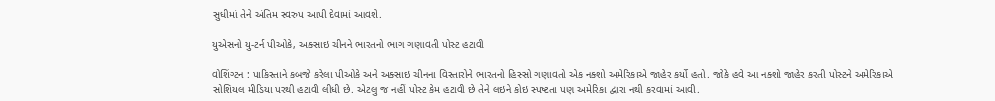સુધીમાં તેને અંતિમ સ્વરુપ આપી દેવામાં આવશે.

યુએસનો યુ-ટર્ન પીઓકે, અક્સાઇ ચીનને ભારતનો ભાગ ગણાવતી પોસ્ટ હટાવી

વોશિંગ્ટન : પાકિસ્તાને કબજે કરેલા પીઓકે અને અક્સાઇ ચીનના વિસ્તારોને ભારતનો હિસ્સો ગણાવતો એક નક્શો અમેરિકાએ જાહેર કર્યો હતો. જોકે હવે આ નક્શો જાહેર કરતી પોસ્ટને અમેરિકાએ સોશિયલ મીડિયા પરથી હટાવી લીધી છે. એટલુ જ નહીં પોસ્ટ કેમ હટાવી છે તેને લઇને કોઇ સ્પષ્ટતા પણ અમેરિકા દ્વારા નથી કરવામાં આવી.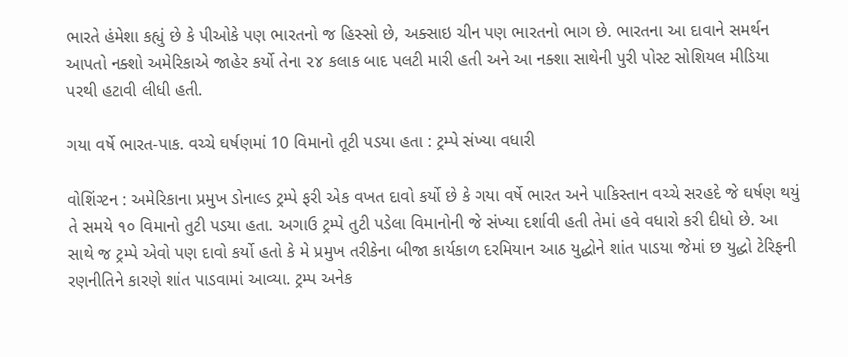ભારતે હંમેશા કહ્યું છે કે પીઓકે પણ ભારતનો જ હિસ્સો છે, અક્સાઇ ચીન પણ ભારતનો ભાગ છે. ભારતના આ દાવાને સમર્થન આપતો નક્શો અમેરિકાએ જાહેર કર્યો તેના ૨૪ કલાક બાદ પલટી મારી હતી અને આ નક્શા સાથેની પુરી પોસ્ટ સોશિયલ મીડિયા પરથી હટાવી લીધી હતી.

ગયા વર્ષે ભારત-પાક. વચ્ચે ઘર્ષણમાં 10 વિમાનો તૂટી પડયા હતા : ટ્રમ્પે સંખ્યા વધારી

વોશિંગ્ટન : અમેરિકાના પ્રમુખ ડોનાલ્ડ ટ્રમ્પે ફરી એક વખત દાવો કર્યો છે કે ગયા વર્ષે ભારત અને પાકિસ્તાન વચ્ચે સરહદે જે ઘર્ષણ થયું તે સમયે ૧૦ વિમાનો તુટી પડયા હતા. અગાઉ ટ્રમ્પે તુટી પડેલા વિમાનોની જે સંખ્યા દર્શાવી હતી તેમાં હવે વધારો કરી દીધો છે. આ સાથે જ ટ્રમ્પે એવો પણ દાવો કર્યો હતો કે મે પ્રમુખ તરીકેના બીજા કાર્યકાળ દરમિયાન આઠ યુદ્ધોને શાંત પાડયા જેમાં છ યુદ્ધો ટેરિફની રણનીતિને કારણે શાંત પાડવામાં આવ્યા. ટ્રમ્પ અનેક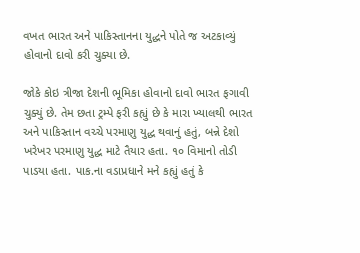વખત ભારત અને પાકિસ્તાનના યુદ્ધને પોતે જ અટકાવ્યું હોવાનો દાવો કરી ચુક્યા છે.

જોકે કોઇ ત્રીજા દેશની ભૂમિકા હોવાનો દાવો ભારત ફગાવી ચુક્યું છે. તેમ છતા ટ્રમ્પે ફરી કહ્યું છે કે મારા ખ્યાલથી ભારત અને પાકિસ્તાન વચ્ચે પરમાણુ યુદ્ધ થવાનું હતું, બન્ને દેશો ખરેખર પરમાણુ યુદ્ધ માટે તૈયાર હતા. ૧૦ વિમાનો તોડી પાડયા હતા. પાક.ના વડાપ્રધાને મને કહ્યું હતું કે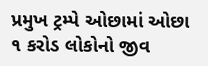પ્રમુખ ટ્રમ્પે ઓછામાં ઓછા ૧ કરોડ લોકોનો જીવ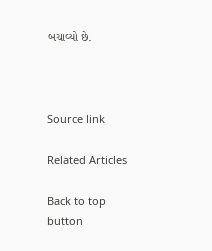બચાવ્યો છે.



Source link

Related Articles

Back to top button